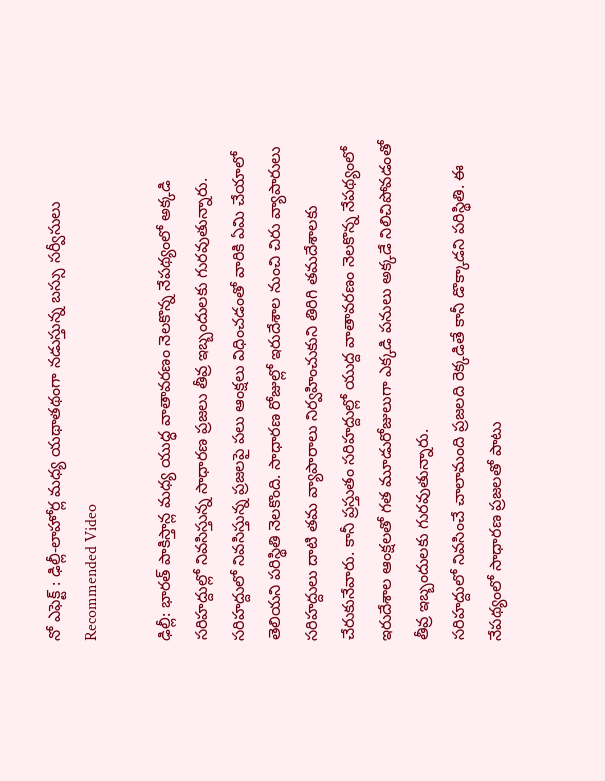నో ఎఫెక్ట్ : ఢిల్లీ-లాహోర్ల మధ్య యథాతథంగా నడుస్తున్న బస్సు సర్వీసులు
Recommended Video

ఢిల్లీ: భారత్ పాకిస్తాన్ల మధ్య యుద్ధ వాతావరణం నెలకొన్న నేపథ్యంలో అక్కడి సరిహద్దుల్లో నివసిస్తున్న సాధారణ ప్రజలు తీవ్ర ఇబ్బందులకు గురవుతున్నారు. సరిహద్దులో నివసిస్తున్న ప్రజలపై పలు ఆంక్షలు విధించడంతో వారికి ఏమి చేయాలో తెలియని పరిస్థితి నెలకొంది. సాధారణ రోజుల్లో ఇరుదేశాల నుంచి చిరు వ్యాపారులు సరిహద్దులు దాటి తమ వ్యాపారాలు నిర్వహించుకుని తిరిగి తమదేశాలకు చేరుకునేవారు. కానీ ప్రస్తుతం సరిహద్దుల్లో యుద్ద వాతావరణం నెలకొన్న నేపథ్యంలో ఇరుదేశాల ఆంక్షలతో గత మూడురోజులుగా ఎక్కడి పనులు అక్కడే నిలిచిపోవడంతో తీవ్ర ఇబ్బందులకు గురవుతున్నారు.
సరిహద్దులో నివసించే చాలామంది ప్రజలది రెక్కడితే కానీ డొక్కాడని పరిస్థితి. ఈ నేపథ్యంలో సాధారణ ప్రజలతో పాటు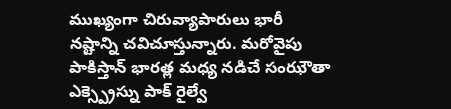ముఖ్యంగా చిరువ్యాపారులు భారీ నష్టాన్ని చవిచూస్తున్నారు. మరోవైపు పాకిస్తాన్ భారత్ల మధ్య నడిచే సంఝౌతా ఎక్స్ప్రెస్ను పాక్ రైల్వే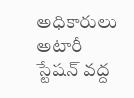అధికారులు అటారీ స్టేషన్ వద్ద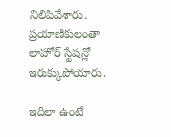నిలిపివేశారు. ప్రయాణికులంతా లాహోర్ స్టేషన్లో ఇరుక్కుపోయారు.

ఇదిలా ఉంటే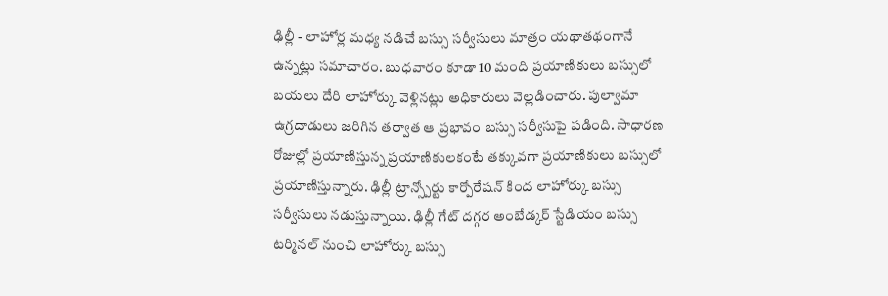ఢిల్లీ - లాహోర్ల మధ్య నడిచే బస్సు సర్వీసులు మాత్రం యథాతథంగానే ఉన్నట్లు సమాచారం. బుధవారం కూడా 10 మంది ప్రయాణికులు బస్సులో బయలు దేరి లాహోర్కు వెళ్లినట్లు అధికారులు వెల్లడించారు. పుల్వామా ఉగ్రదాడులు జరిగిన తర్వాత ఆ ప్రభావం బస్సు సర్వీసుపై పడింది. సాధారణ రోజుల్లో ప్రయాణిస్తున్న ప్రయాణికులకంటే తక్కువగా ప్రయాణికులు బస్సులో ప్రయాణిస్తున్నారు. ఢిల్లీ ట్రాన్స్పోర్టు కార్పోరేషన్ కింద లాహోర్కు బస్సు సర్వీసులు నడుస్తున్నాయి. ఢిల్లీ గేట్ దగ్గర అంబేడ్కర్ స్టేడియం బస్సు టర్మినల్ నుంచి లాహోర్కు బస్సు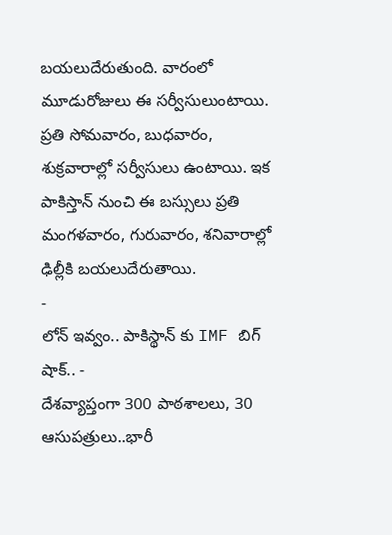బయలుదేరుతుంది. వారంలో మూడురోజులు ఈ సర్వీసులుంటాయి. ప్రతి సోమవారం, బుధవారం, శుక్రవారాల్లో సర్వీసులు ఉంటాయి. ఇక పాకిస్తాన్ నుంచి ఈ బస్సులు ప్రతి మంగళవారం, గురువారం, శనివారాల్లో ఢిల్లీకి బయలుదేరుతాయి.
-
లోన్ ఇవ్వం.. పాకిస్థాన్ కు IMF బిగ్ షాక్.. -
దేశవ్యాప్తంగా 300 పాఠశాలలు, 30 ఆసుపత్రులు..భారీ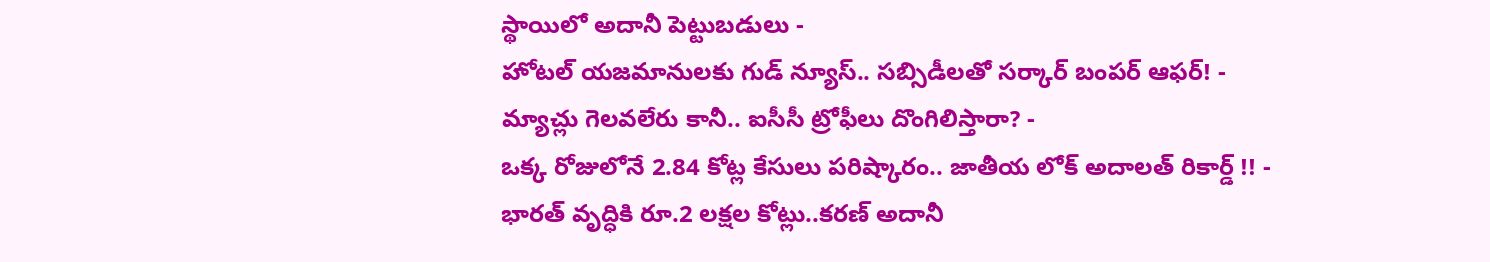స్థాయిలో అదానీ పెట్టుబడులు -
హోటల్ యజమానులకు గుడ్ న్యూస్.. సబ్సిడీలతో సర్కార్ బంపర్ ఆఫర్! -
మ్యాచ్లు గెలవలేరు కానీ.. ఐసీసీ ట్రోఫీలు దొంగిలిస్తారా? -
ఒక్క రోజులోనే 2.84 కోట్ల కేసులు పరిష్కారం.. జాతీయ లోక్ అదాలత్ రికార్డ్ !! -
భారత్ వృద్ధికి రూ.2 లక్షల కోట్లు..కరణ్ అదానీ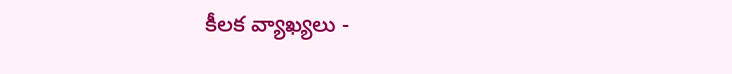కీలక వ్యాఖ్యలు -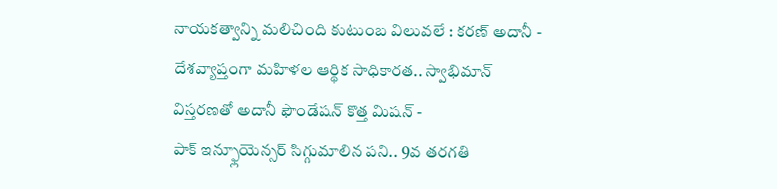నాయకత్వాన్ని మలిచింది కుటుంబ విలువలే : కరణ్ అదానీ -
దేశవ్యాప్తంగా మహిళల ఆర్థిక సాధికారత.. స్వాభిమాన్ విస్తరణతో అదానీ ఫౌండేషన్ కొత్త మిషన్ -
పాక్ ఇన్ఫ్లూయెన్సర్ సిగ్గుమాలిన పని.. 9వ తరగతి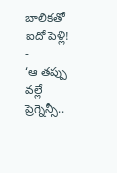బాలికతో ఐదో పెళ్లి! -
‘ఆ తప్పు వల్లే ప్రెగ్నెన్సీ..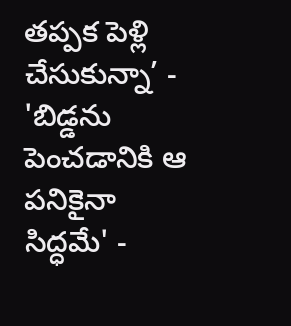తప్పక పెళ్లి చేసుకున్నా’ -
'బిడ్డను పెంచడానికి ఆ పనికైనా సిద్ధమే' -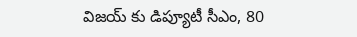విజయ్ కు డిప్యూటీ సీఎం, 80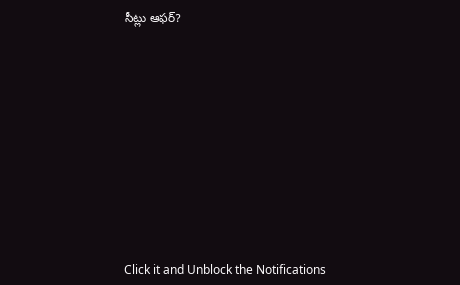సీట్లు ఆఫర్?












Click it and Unblock the Notifications